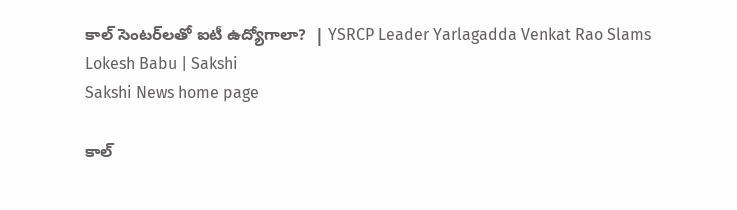కాల్‌ సెంటర్‌లతో ఐటీ ఉద్యోగాలా?  | YSRCP Leader Yarlagadda Venkat Rao Slams Lokesh Babu | Sakshi
Sakshi News home page

కాల్‌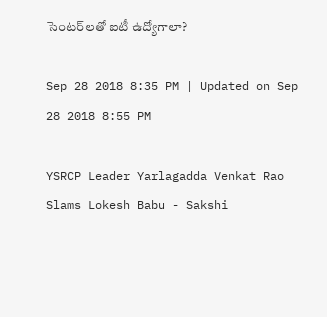సెంటర్‌లతో ఐటీ ఉద్యోగాలా?

Sep 28 2018 8:35 PM | Updated on Sep 28 2018 8:55 PM

YSRCP Leader Yarlagadda Venkat Rao Slams Lokesh Babu - Sakshi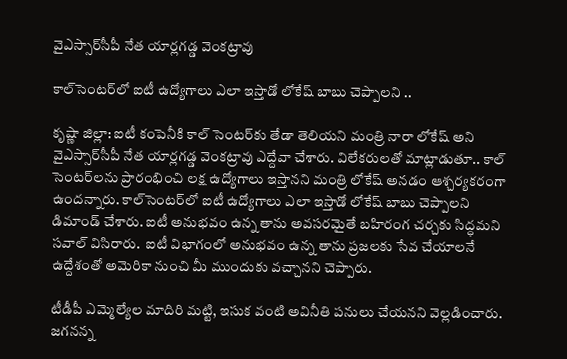వైఎస్సార్‌సీపీ నేత యార్లగడ్డ వెంకట్రావు

కాల్‌సెంటర్‌లో ఐటీ ఉద్యోగాలు ఎలా ఇస్తాడో లోకేష్‌ బాబు చెప్పాలని ..

కృష్ణా జిల్లా: ఐటీ కంపెనీకి కాల్‌ సెంటర్‌కు తేడా తెలియని మంత్రి నారా లోకేష్‌ అని వైఎస్సార్‌సీపీ నేత యార్లగడ్డ వెంకట్రావు ఎద్దేవా చేశారు. విలేకరులతో మాట్లాడుతూ.. కాల్‌ సెంటర్‌లను ప్రారంభించి లక్ష ఉద్యోగాలు ఇస్తానని మంత్రి లోకేష్‌ అనడం ఆశ్చర్యకరంగా ఉందన్నారు. కాల్‌సెంటర్‌లో ఐటీ ఉద్యోగాలు ఎలా ఇస్తాడో లోకేష్‌ బాబు చెప్పాలని డిమాండ్‌ చేశారు. ఐటీ అనుభవం ఉన్న తాను అవసరమైతే బహిరంగ చర్చకు సిద్ధమని సవాల్‌ విసిరారు.  ఐటీ విభాగంలో అనుభవం ఉన్న తాను ప్రజలకు సేవ చేయాలనే ఉద్దేశంతో అమెరికా నుంచి మీ ముందుకు వచ్చానని చెప్పారు.

టీడీపీ ఎమ్మెల్యేల మాదిరి మట్టి, ఇసుక వంటి అవినీతి పనులు చేయనని వెల్లడించారు. జగనన్న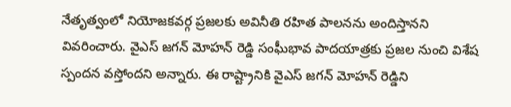నేతృత్వంలో నియోజకవర్గ ప్రజలకు అవినీతి రహిత పాలనను అందిస్తానని వివరించారు. వైఎస్‌ జగన్‌ మోహన్‌ రెడ్డి సంఘీభావ పాదయాత్రకు ప్రజల నుంచి విశేష స్పందన వస్తోందని అన్నారు. ఈ రాష్ట్రానికి వైఎస్‌ జగన్‌ మోహన్‌ రెడ్డిని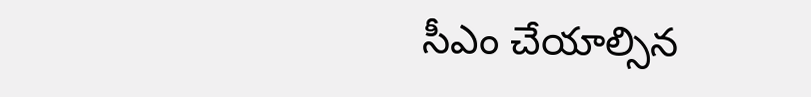సీఎం చేయాల్సిన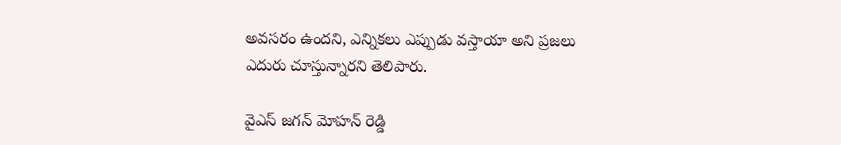అవసరం ఉందని, ఎన్నికలు ఎప్పుడు వస్తాయా అని ప్రజలు ఎదురు చూస్తున్నారని తెలిపారు.

వైఎస్ జగన్ మోహన్ రెడ్డి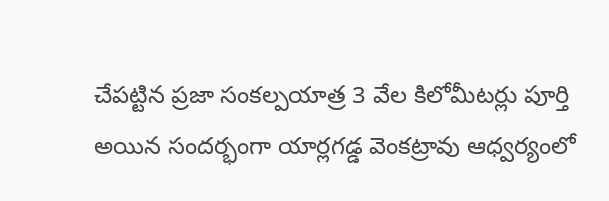చేపట్టిన ప్రజా సంకల్పయాత్ర 3 వేల కిలోమీటర్లు పూర్తి అయిన సందర్భంగా యార్లగడ్డ వెంకట్రావు ఆధ్వర్యంలో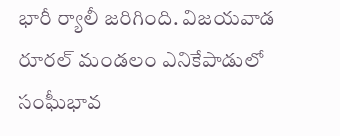భారీ ర్యాలీ జరిగింది. విజయవాడ రూరల్ మండలం ఎనికేపాడులో సంఘీభావ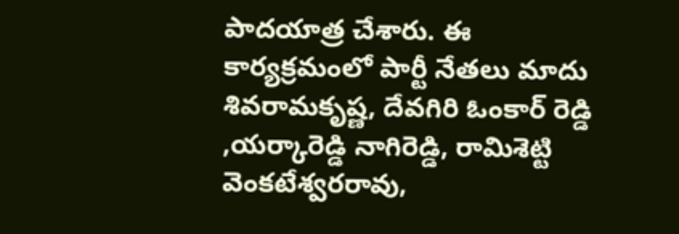పాదయాత్ర చేశారు. ఈ కార్యక్రమంలో పార్టీ నేతలు మాదు శివరామకృష్ణ, దేవగిరి ఓంకార్ రెడ్డి ,యర్కారెడ్డి నాగిరెడ్డి, రామిశెట్టి వెంకటేశ్వరరావు,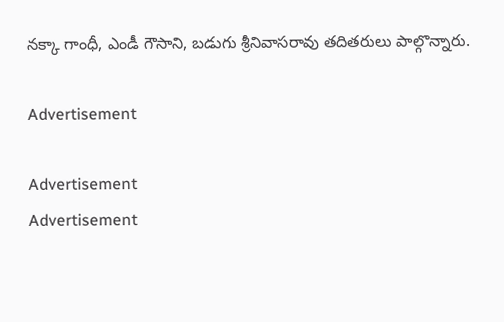నక్కా గాంధీ, ఎండీ గౌసాని, బడుగు శ్రీనివాసరావు తదితరులు పాల్గొన్నారు.

Advertisement

Advertisement
Advertisement